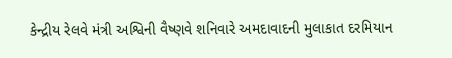કેન્દ્રીય રેલવે મંત્રી અશ્વિની વૈષ્ણવે શનિવારે અમદાવાદની મુલાકાત દરમિયાન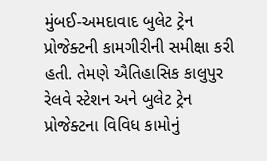મુંબઈ-અમદાવાદ બુલેટ ટ્રેન પ્રોજેક્ટની કામગીરીની સમીક્ષા કરી હતી. તેમણે ઐતિહાસિક કાલુપુર રેલવે સ્ટેશન અને બુલેટ ટ્રેન પ્રોજેક્ટના વિવિધ કામોનું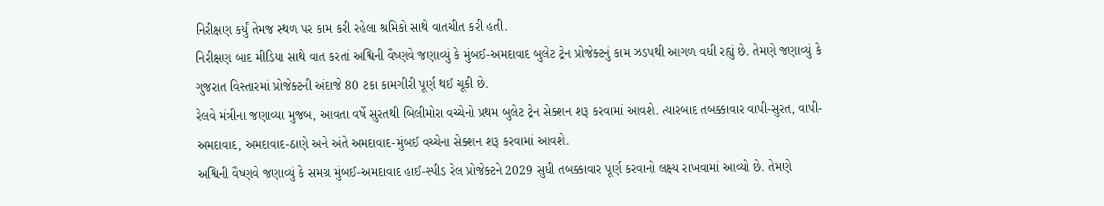નિરીક્ષણ કર્યું તેમજ સ્થળ પર કામ કરી રહેલા શ્રમિકો સાથે વાતચીત કરી હતી.
નિરીક્ષણ બાદ મીડિયા સાથે વાત કરતાં અશ્વિની વૈષ્ણવે જણાવ્યું કે મુંબઈ-અમદાવાદ બુલેટ ટ્રેન પ્રોજેક્ટનું કામ ઝડપથી આગળ વધી રહ્યું છે. તેમણે જણાવ્યું કે ગુજરાત વિસ્તારમાં પ્રોજેક્ટની અંદાજે 80 ટકા કામગીરી પૂર્ણ થઈ ચૂકી છે.
રેલવે મંત્રીના જણાવ્યા મુજબ, આવતા વર્ષે સુરતથી બિલીમોરા વચ્ચેનો પ્રથમ બુલેટ ટ્રેન સેક્શન શરૂ કરવામાં આવશે. ત્યારબાદ તબક્કાવાર વાપી-સુરત, વાપી-અમદાવાદ, અમદાવાદ-ઠાણે અને અંતે અમદાવાદ-મુંબઈ વચ્ચેના સેક્શન શરૂ કરવામાં આવશે.
અશ્વિની વૈષ્ણવે જણાવ્યું કે સમગ્ર મુંબઈ-અમદાવાદ હાઈ-સ્પીડ રેલ પ્રોજેક્ટને 2029 સુધી તબક્કાવાર પૂર્ણ કરવાનો લક્ષ્ય રાખવામાં આવ્યો છે. તેમણે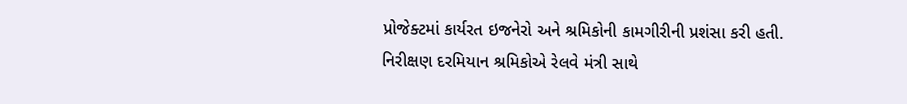પ્રોજેક્ટમાં કાર્યરત ઇજનેરો અને શ્રમિકોની કામગીરીની પ્રશંસા કરી હતી.
નિરીક્ષણ દરમિયાન શ્રમિકોએ રેલવે મંત્રી સાથે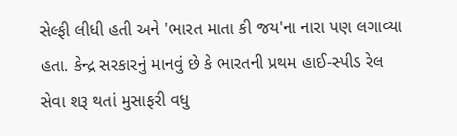સેલ્ફી લીધી હતી અને 'ભારત માતા કી જય'ના નારા પણ લગાવ્યા હતા. કેન્દ્ર સરકારનું માનવું છે કે ભારતની પ્રથમ હાઈ-સ્પીડ રેલ સેવા શરૂ થતાં મુસાફરી વધુ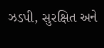ઝડપી, સુરક્ષિત અને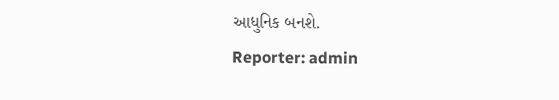આધુનિક બનશે.
Reporter: admin